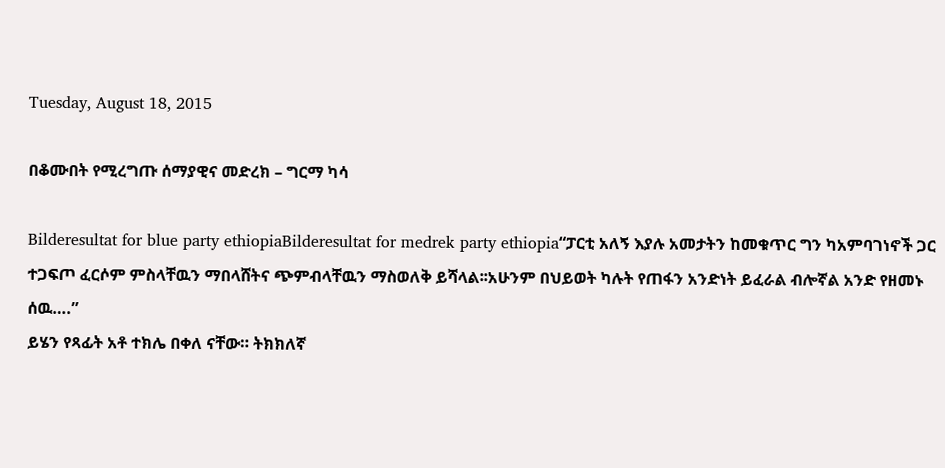Tuesday, August 18, 2015

በቆሙበት የሚረግጡ ሰማያዊና መድረክ – ግርማ ካሳ

Bilderesultat for blue party ethiopiaBilderesultat for medrek party ethiopia“ፓርቲ አለኝ እያሉ አመታትን ከመቁጥር ግን ካአምባገነኖች ጋር ተጋፍጦ ፈርሶም ምስላቸዉን ማበላሸትና ጭምብላቸዉን ማስወለቅ ይሻላል፡፡አሁንም በህይወት ካሉት የጠፋን አንድነት ይፈራል ብሎኛል አንድ የዘመኑ ሰዉ….”
ይሄን የጻፊት አቶ ተክሌ በቀለ ናቸው። ትክክለኛ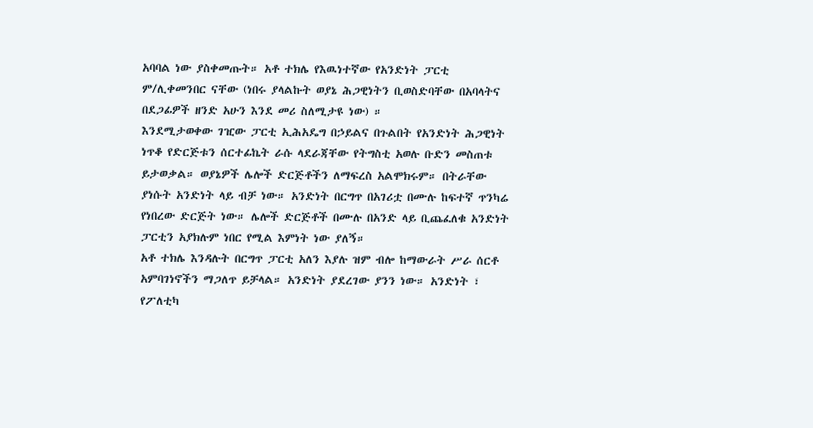አባባል ነው ያስቀመጡት። አቶ ተክሌ የእዉነተኛው የአንድነት ፓርቲ ም/ሊቀመንበር ናቸው (ነበሩ ያላልኩት ወያኔ ሕጋዊነትን ቢወስድባቸው በአባላትና በደጋፊዎች ዘንድ አሁን እንደ መሪ ስለሚታዩ ነው) ።
እንደሚታወቀው ገዢው ፓርቲ ኢሕአዴግ በኃይልና በጉልበት የአንድነት ሕጋዊነት ነጥቆ የድርጅቱን ሰርተፊኬት ራሱ ላደራጃቸው የትግስቲ አወሉ ቡድን መስጠቱ ይታወቃል። ወያኔዎች ሌሎች ድርጅቶችን ለማፍረስ አልሞክሩም። በትራቸው ያነሱት አንድነት ላይ ብቻ ነው። አንድነት በርግጥ በአገሪቷ በሙሉ ከፍተኛ ጥንካሬ የነበረው ድርጅት ነው። ሌሎች ድርጅቶች በሙሉ በአንድ ላይ ቢጨፈለቁ አንድነት ፓርቲን አያክሉም ነበር የሚል እምነት ነው ያለኝ።
አቶ ተክሌ እንዳሉት በርግጥ ፓርቲ አለን እያሉ ዝም ብሎ ከማውራት ሥራ ሰርቶ አምባገነኖችን ማጋለጥ ይቻላል። አንድነት ያደረገው ያንን ነው። አንድነት ፣ የፖለቲካ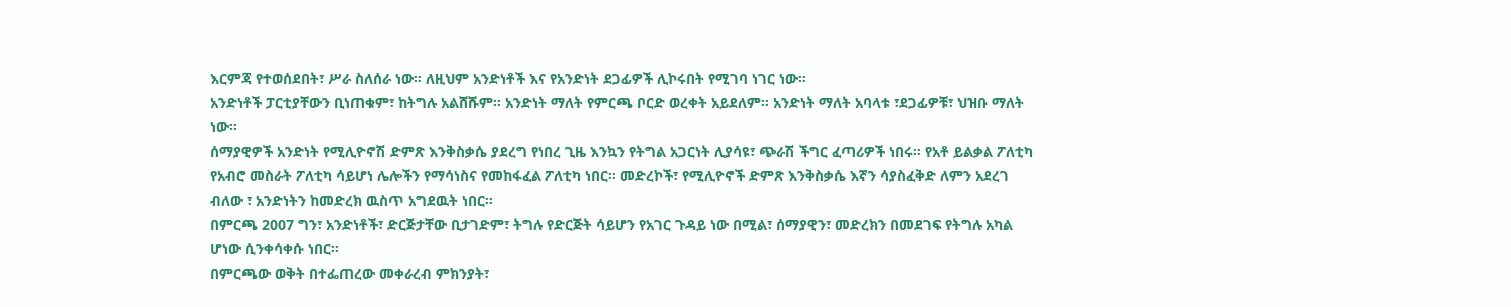እርምጃ የተወሰደበት፣ ሥራ ስለሰራ ነው። ለዚህም አንድነቶች እና የአንድነት ደጋፊዎች ሊኮሩበት የሚገባ ነገር ነው።
አንድነቶች ፓርቲያቸውን ቢነጠቁም፣ ከትግሉ አልሸሹም። አንድነት ማለት የምርጫ ቦርድ ወረቀት አይደለም። አንድነት ማለት አባላቱ ፣ደጋፊዎቹ፣ ህዝቡ ማለት ነው።
ሰማያዊዎች አንድነት የሚሊዮኖሽ ድምጽ እንቅስቃሴ ያደረግ የነበረ ጊዜ እንኳን የትግል አጋርነት ሊያሳዩ፣ ጭራሽ ችግር ፈጣሪዎች ነበሩ። የአቶ ይልቃል ፖለቲካ የአብሮ መስራት ፖለቲካ ሳይሆነ ሌሎችን የማሳነስና የመከፋፈል ፖለቲካ ነበር። መድረኮች፣ የሚሊዮኖች ድምጽ እንቅስቃሴ እኛን ሳያስፈቅድ ለምን አደረገ ብለው ፣ አንድነትን ከመድረክ ዉስጥ አግደዉት ነበር።
በምርጫ 2007 ግን፣ አንድነቶች፣ ድርጅታቸው ቢታገድም፣ ትግሉ የድርጅት ሳይሆን የአገር ጉዳይ ነው በሚል፣ ሰማያዊን፣ መድረክን በመደገፍ የትግሉ አካል ሆነው ሲንቀሳቀሱ ነበር።
በምርጫው ወቅት በተፌጠረው መቀራረብ ምክንያት፣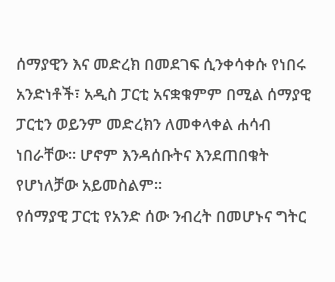ሰማያዊን እና መድረክ በመደገፍ ሲንቀሳቀሱ የነበሩ አንድነቶች፣ አዲስ ፓርቲ አናቋቁምም በሚል ሰማያዊ ፓርቲን ወይንም መድረክን ለመቀላቀል ሐሳብ ነበራቸው። ሆኖም እንዳሰቡትና እንደጠበቁት የሆነለቻው አይመስልም።
የሰማያዊ ፓርቲ የአንድ ሰው ንብረት በመሆኑና ግትር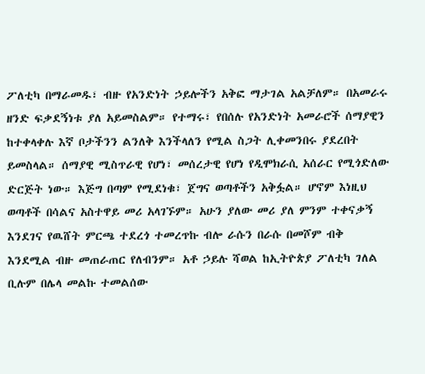ፖለቲካ በማራመዱ፣ ብዙ የአንድነት ኃይሎችን አቅፎ ማታገል አልቻለም። በአመራሩ ዘንድ ፍቃደኝነቱ ያለ አይመስልም። የተማሩ፣ የበሰሉ የአንድነት አመራሮች ሰማያዊን ከተቀላቀሉ እኛ ቦታችንን ልንለቅ እንችላለን የሚል ስጋት ሊቀመንበሩ ያደረበት ይመስላል። ሰማያዊ ሚስጥራዊ የሆነ፣ መሰረታዊ የሆነ የዲሞክራሲ አሰራር የሚጎድለው ድርጅት ነው። እጅግ በጣም የሚደነቁ፣ ጀግና ወጣቶችን አቅፏል። ሆኖም እነዚህ ወጣቶች በሳልና አስተዋይ መሪ አላገኙም። አሁን ያለው መሪ ያለ ምንም ተቀናቃኝ እንደገና የዉሸት ምርጫ ተደረጎ ተመረጥኩ ብሎ ራሱን በራሱ በመሾም ብቅ እንደሚል ብዙ መጠራጠር የለብንም። አቶ ኃይሉ ሻወል ከኢትዮጵያ ፖለቲካ ገለል ቢሉም በሌላ መልኩ ተመልሰው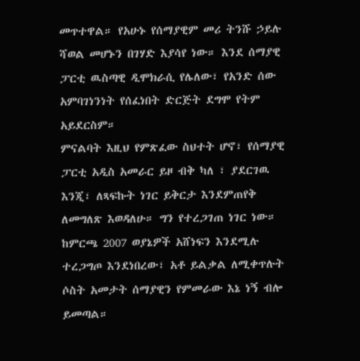መጥተዋል። የአሁኑ የሰማያዊም መሪ ትንሹ ኃይሉ ሻወል መሆኑን በገሃድ እያሳየ ነው። እንደ ሰማያዊ ፓርቲ ዉስጣዊ ዲሞክራሲ የሌለው፣ የአንድ ሰው አምባገነንነት የሰፈነበት ድርጅት ደግሞ የትም አይደርስም።
ምናልባት እዚህ የምጽፈው ስህተት ሆኖ፣ የሰማያዊ ፓርቲ አዲስ አመራር ይዞ ብቅ ካለ ፣ ያደርገዉ እንጂ፣ ለጻፍኩት ነገር ይቅርታ እንደምጠየቅ ለመግለጽ እወዳለሁ። ግን የተረጋገጠ ነገር ነው። ከምርጫ 2007 ወያኔዎች አሸነፍን እንደሚሉ ተረጋግጦ እንደነበረው፣ አቶ ይልቃል ለሚቀጥሉት ሶስት አመታት ሰማያዊን የምመራው እኔ ነኝ ብሎ ይመጣል።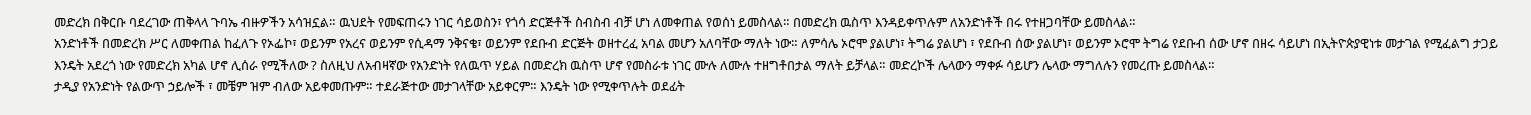መድረክ በቅርቡ ባደረገው ጠቅላላ ጉባኤ ብዙዎችን አሳዝኗል። ዉህደት የመፍጠሩን ነገር ሳይወስን፣ የጎሳ ድርጅቶች ስብስብ ብቻ ሆነ ለመቀጠል የወሰነ ይመስላል። በመድረክ ዉስጥ እንዳይቀጥሉም ለአንድነቶች በሩ የተዘጋባቸው ይመስላል።
አንድነቶች በመድረክ ሥር ለመቀጠል ከፈለጉ የኦፌኮ፣ ወይንም የአረና ወይንም የሲዳማ ንቅናቄ፣ ወይንም የደቡብ ድርጅት ወዘተረፈ አባል መሆን አለባቸው ማለት ነው። ለምሳሌ ኦሮሞ ያልሆነ፣ ትግሬ ያልሆነ ፣ የደቡብ ሰው ያልሆነ፣ ወይንም ኦሮሞ ትግሬ የደቡብ ሰው ሆኖ በዘሩ ሳይሆነ በኢትዮጵያዊነቱ መታገል የሚፈልግ ታጋይ እንዴት አደረጎ ነው የመድረክ አካል ሆኖ ሊሰራ የሚችለው ? ስለዚህ ለአብዛኛው የአንድነት የለዉጥ ሃይል በመድረክ ዉስጥ ሆኖ የመስራቱ ነገር ሙሉ ለሙሉ ተዘግቶበታል ማለት ይቻላል። መድረኮች ሌላውን ማቀፉ ሳይሆን ሌላው ማግለሉን የመረጡ ይመስላል።
ታዲያ የአንድነት የልውጥ ኃይሎች ፣ መቼም ዝም ብለው አይቀመጡም። ተደራጅተው መታገላቸው አይቀርም። እንዴት ነው የሚቀጥሉት ወደፊት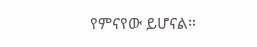የምናየው ይሆናል።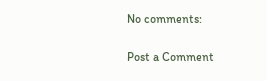No comments:

Post a Comment